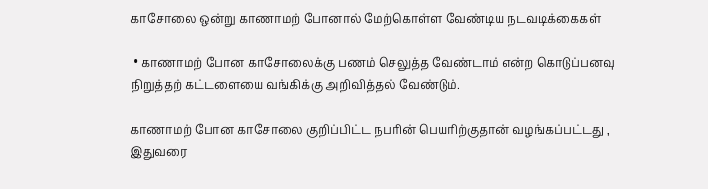காசோலை ஒன்று காணாமற் போனால் மேற்கொள்ள வேண்டிய நடவடிக்கைகள்

 • காணாமற் போன காசோலைக்கு பணம் செலுத்த வேண்டாம் என்ற கொடுப்பனவு நிறுத்தற் கட்டளையை வங்கிக்கு அறிவித்தல் வேண்டும்.

காணாமற் போன காசோலை குறிப்பிட்ட நபரின் பெயரிற்குதான் வழங்கப்பட்டது , இதுவரை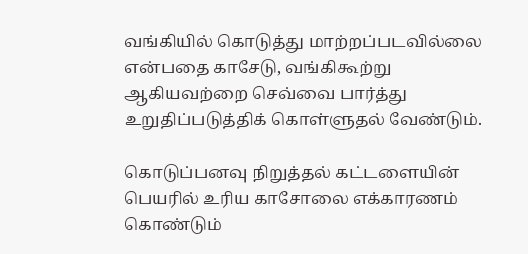வங்கியில் கொடுத்து மாற்றப்படவில்லை என்பதை காசேடு, வங்கிகூற்று ஆகியவற்றை செவ்வை பார்த்து உறுதிப்படுத்திக் கொள்ளுதல் வேண்டும்.

கொடுப்பனவு நிறுத்தல் கட்டளையின் பெயரில் உரிய காசோலை எக்காரணம் கொண்டும்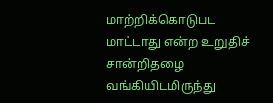மாற்றிக்கொடுபட மாட்டாது என்ற உறுதிச் சான்றிதழை வங்கியிடமிருந்து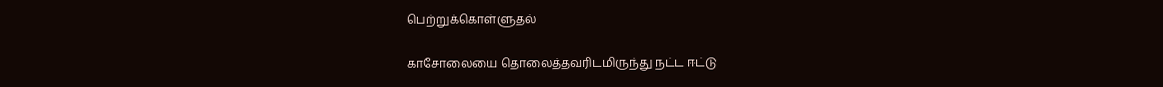பெற்றுக்கொள்ளுதல்

காசோலையை தொலைத்தவரிடமிருந்து நட்ட ஈட்டு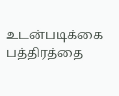உடன்படிக்கை பத்திரத்தை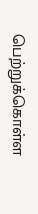பெற்றுக்கொள்ள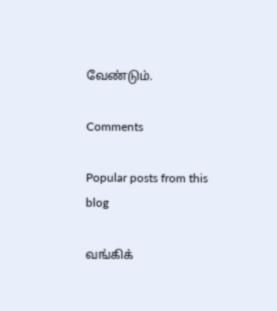வேண்டும்.

Comments

Popular posts from this blog

வங்கிக்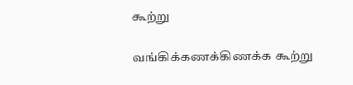கூற்று

வங்கிக்கணக்கிணக்க கூற்று